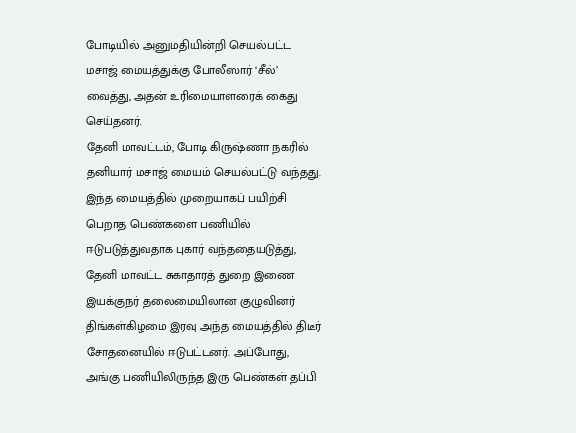போடியில் அனுமதியின்றி செயல்பட்ட மசாஜ் மையத்துக்கு போலீஸார் ‘சீல்’ வைத்து, அதன் உரிமையாளரைக் கைது செய்தனர்.
தேனி மாவட்டம், போடி கிருஷ்ணா நகரில் தனியார் மசாஜ் மையம் செயல்பட்டு வந்தது. இந்த மையத்தில் முறையாகப் பயிற்சி பெறாத பெண்களை பணியில் ஈடுபடுத்துவதாக புகார் வந்ததையடுத்து, தேனி மாவட்ட சுகாதாரத் துறை இணை இயக்குநர் தலைமையிலான குழுவினர் திங்கள்கிழமை இரவு அந்த மையத்தில் திடீர் சோதனையில் ஈடுபட்டனர். அப்போது, அங்கு பணியிலிருந்த இரு பெண்கள் தப்பி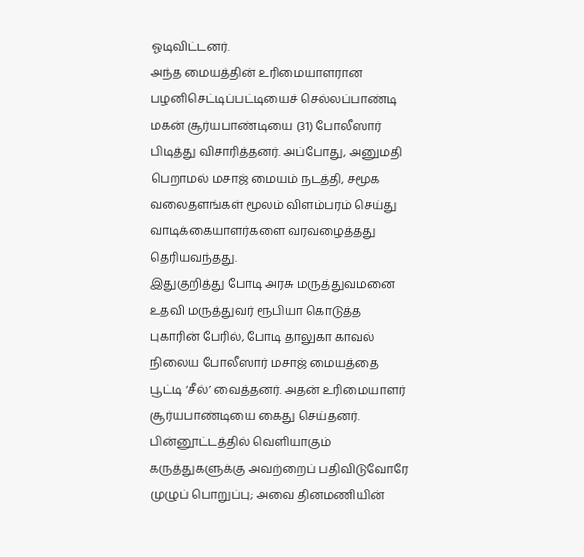ஓடிவிட்டனர்.
அந்த மையத்தின் உரிமையாளரான பழனிசெட்டிப்பட்டியைச் செல்லப்பாண்டி மகன் சூர்யபாண்டியை (31) போலீஸார் பிடித்து விசாரித்தனர். அப்போது, அனுமதி பெறாமல் மசாஜ் மையம் நடத்தி, சமூக வலைதளங்கள் மூலம் விளம்பரம் செய்து வாடிக்கையாளர்களை வரவழைத்தது தெரியவந்தது.
இதுகுறித்து போடி அரசு மருத்துவமனை உதவி மருத்துவர் ரூபியா கொடுத்த புகாரின் பேரில், போடி தாலுகா காவல் நிலைய போலீஸார் மசாஜ் மையத்தை பூட்டி ‘சீல்’ வைத்தனர். அதன் உரிமையாளர் சூர்யபாண்டியை கைது செய்தனர்.
பின்னூட்டத்தில் வெளியாகும் கருத்துகளுக்கு அவற்றைப் பதிவிடுவோரே முழுப் பொறுப்பு; அவை தினமணியின்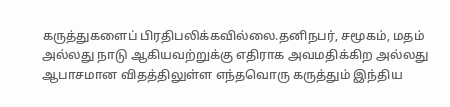கருத்துகளைப் பிரதிபலிக்கவில்லை.தனிநபர், சமூகம், மதம் அல்லது நாடு ஆகியவற்றுக்கு எதிராக அவமதிக்கிற அல்லது ஆபாசமான விதத்திலுள்ள எந்தவொரு கருத்தும் இந்திய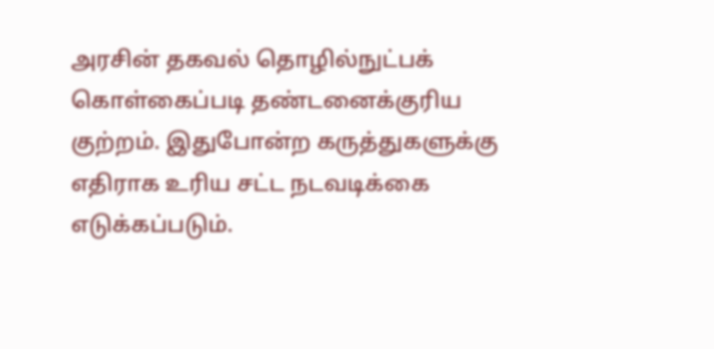அரசின் தகவல் தொழில்நுட்பக் கொள்கைப்படி தண்டனைக்குரிய குற்றம். இதுபோன்ற கருத்துகளுக்கு எதிராக உரிய சட்ட நடவடிக்கை எடுக்கப்படும்.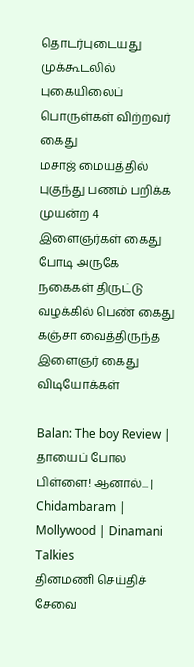தொடர்புடையது
முக்கூடலில் புகையிலைப் பொருள்கள் விற்றவர் கைது
மசாஜ் மையத்தில் புகுந்து பணம் பறிக்க முயன்ற 4 இளைஞர்கள் கைது
போடி அருகே நகைகள் திருட்டு வழக்கில் பெண் கைது
கஞ்சா வைத்திருந்த இளைஞர் கைது
விடியோக்கள்

Balan: The boy Review | தாயைப் போல பிள்ளை! ஆனால்... | Chidambaram | Mollywood | Dinamani Talkies
தினமணி செய்திச் சேவை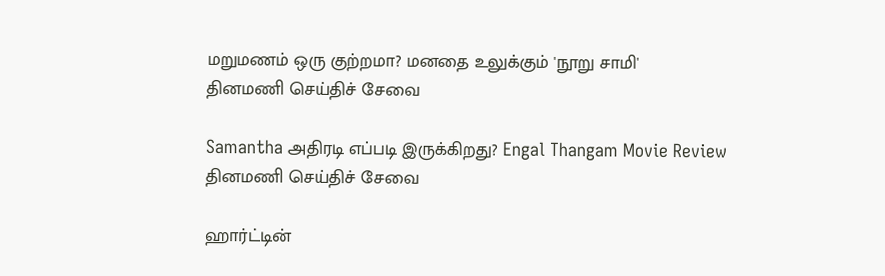மறுமணம் ஒரு குற்றமா? மனதை உலுக்கும் 'நூறு சாமி'
தினமணி செய்திச் சேவை

Samantha அதிரடி எப்படி இருக்கிறது? Engal Thangam Movie Review
தினமணி செய்திச் சேவை

ஹார்ட்டின்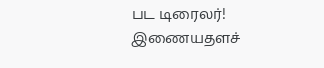பட டிரைலர்!
இணையதளச்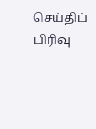செய்திப் பிரிவு